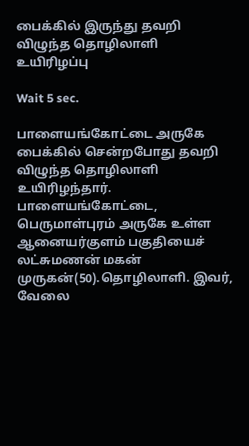பைக்கில் இருந்து தவறி விழுந்த தொழிலாளி உயிரிழப்பு

Wait 5 sec.

பாளையங்கோட்டை அருகே பைக்கில் சென்றபோது தவறி விழுந்த தொழிலாளி உயிரிழந்தார். பாளையங்கோட்டை, பெருமாள்புரம் அருகே உள்ள ஆனையர்குளம் பகுதியைச் லட்சுமணன் மகன் முருகன்(50).தொழிலாளி. இவர், வேலை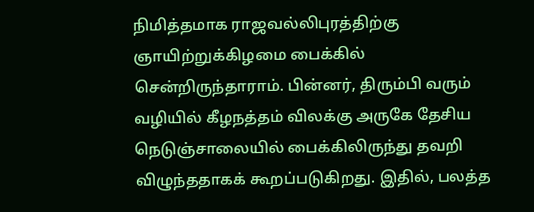நிமித்தமாக ராஜவல்லிபுரத்திற்கு ஞாயிற்றுக்கிழமை பைக்கில் சென்றிருந்தாராம். பின்னர், திரும்பி வரும் வழியில் கீழநத்தம் விலக்கு அருகே தேசிய நெடுஞ்சாலையில் பைக்கிலிருந்து தவறி விழுந்ததாகக் கூறப்படுகிறது. இதில், பலத்த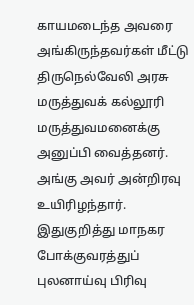காயமடைந்த அவரை அங்கிருந்தவர்கள் மீட்டு திருநெல்வேலி அரசு மருத்துவக் கல்லூரி மருத்துவமனைக்கு அனுப்பி வைத்தனர். அங்கு அவர் அன்றிரவு உயிரிழந்தார். இதுகுறித்து மாநகர போக்குவரத்துப் புலனாய்வு பிரிவு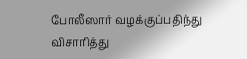போலீஸார் வழக்குப்பதிந்து விசாரித்து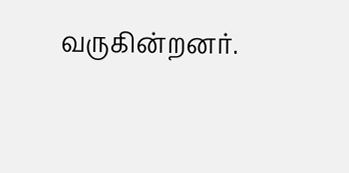வருகின்றனர்.